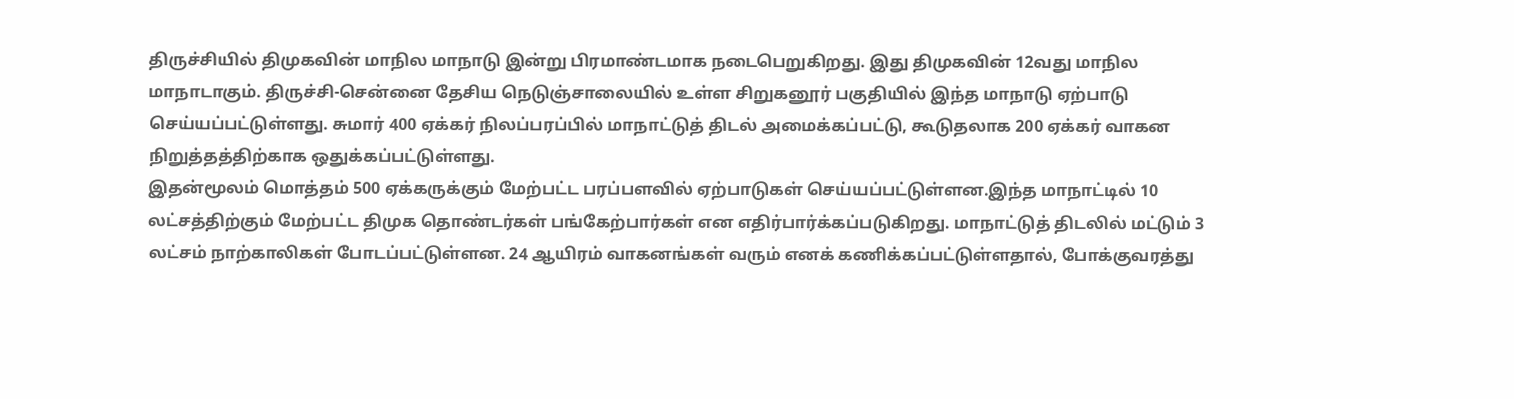திருச்சியில் திமுகவின் மாநில மாநாடு இன்று பிரமாண்டமாக நடைபெறுகிறது. இது திமுகவின் 12வது மாநில மாநாடாகும். திருச்சி-சென்னை தேசிய நெடுஞ்சாலையில் உள்ள சிறுகனூர் பகுதியில் இந்த மாநாடு ஏற்பாடு செய்யப்பட்டுள்ளது. சுமார் 400 ஏக்கர் நிலப்பரப்பில் மாநாட்டுத் திடல் அமைக்கப்பட்டு, கூடுதலாக 200 ஏக்கர் வாகன நிறுத்தத்திற்காக ஒதுக்கப்பட்டுள்ளது.
இதன்மூலம் மொத்தம் 500 ஏக்கருக்கும் மேற்பட்ட பரப்பளவில் ஏற்பாடுகள் செய்யப்பட்டுள்ளன.இந்த மாநாட்டில் 10 லட்சத்திற்கும் மேற்பட்ட திமுக தொண்டர்கள் பங்கேற்பார்கள் என எதிர்பார்க்கப்படுகிறது. மாநாட்டுத் திடலில் மட்டும் 3 லட்சம் நாற்காலிகள் போடப்பட்டுள்ளன. 24 ஆயிரம் வாகனங்கள் வரும் எனக் கணிக்கப்பட்டுள்ளதால், போக்குவரத்து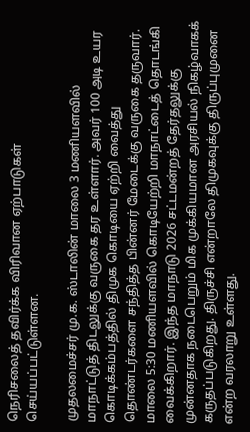நெரிசலைத் தவிர்க்க விரிவான ஏற்பாடுகள் செய்யப்பட்டுள்ளன.

முதலமைச்சர் மு.க. ஸ்டாலின் மாலை 3 மணியளவில் மாநாட்டுத் திடலுக்கு வருகை தர உள்ளார். அவர் 100 அடி உயர கொடிக்கம்பத்தில் திமுக கொடியை ஏற்றி வைத்து தொண்டர்களை சந்தித்த பின்னர் மேடைக்கு வருகை தருவார். மாலை 5:30 மணியளவில் கொடியேற்றி மாநாட்டைத் தொடங்கி வைக்கிறார். இந்த மாநாடு 2026 சட்டமன்றத் தேர்தலுக்கு முன்னதாக நடைபெறும் மிக முக்கியமான அரசியல் நிகழ்வாகக் கருதப்படுகிறது. திருச்சி என்றாலே திமுகவுக்கு திருப்புமுனை என்ற வரலாறு உள்ளது.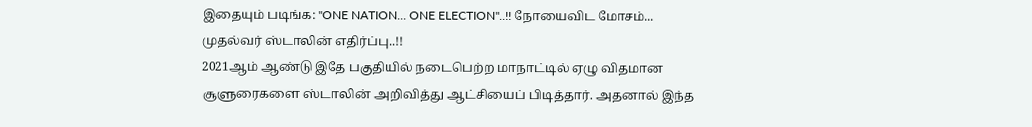இதையும் படிங்க: "ONE NATION... ONE ELECTION"..!! நோயைவிட மோசம்... முதல்வர் ஸ்டாலின் எதிர்ப்பு..!!
2021ஆம் ஆண்டு இதே பகுதியில் நடைபெற்ற மாநாட்டில் ஏழு விதமான சூளுரைகளை ஸ்டாலின் அறிவித்து ஆட்சியைப் பிடித்தார். அதனால் இந்த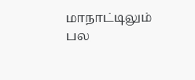மாநாட்டிலும் பல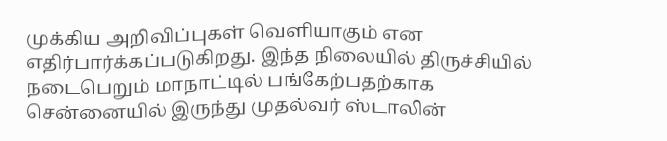முக்கிய அறிவிப்புகள் வெளியாகும் என எதிர்பார்க்கப்படுகிறது. இந்த நிலையில் திருச்சியில் நடைபெறும் மாநாட்டில் பங்கேற்பதற்காக சென்னையில் இருந்து முதல்வர் ஸ்டாலின்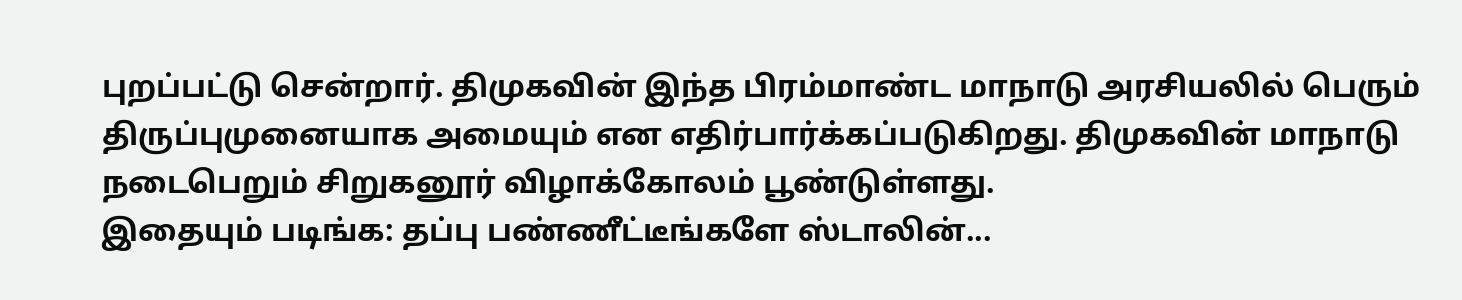புறப்பட்டு சென்றார். திமுகவின் இந்த பிரம்மாண்ட மாநாடு அரசியலில் பெரும் திருப்புமுனையாக அமையும் என எதிர்பார்க்கப்படுகிறது. திமுகவின் மாநாடு நடைபெறும் சிறுகனூர் விழாக்கோலம் பூண்டுள்ளது.
இதையும் படிங்க: தப்பு பண்ணீட்டீங்களே ஸ்டாலின்...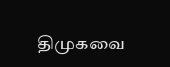திமுகவை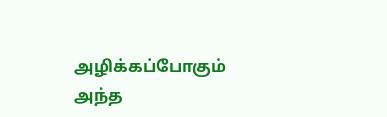அழிக்கப்போகும் அந்த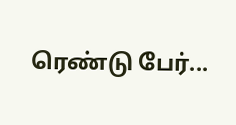ரெண்டு பேர்...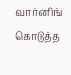வார்னிங் கொடுத்த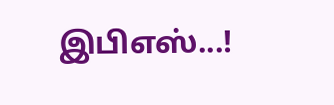இபிஎஸ்...!